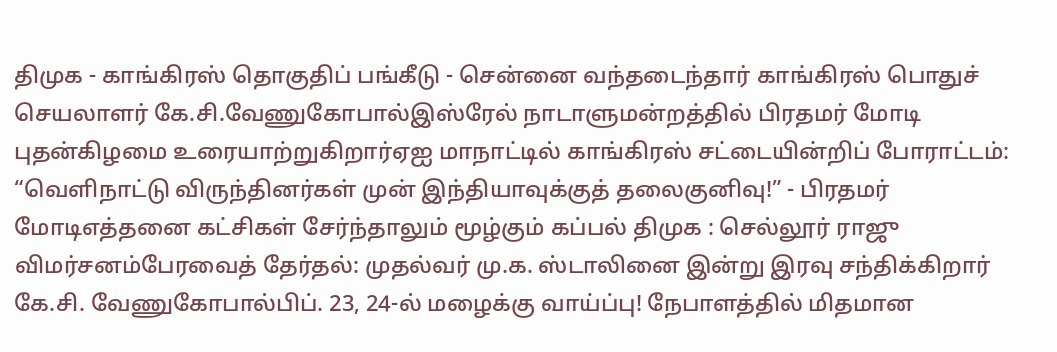திமுக - காங்கிரஸ் தொகுதிப் பங்கீடு - சென்னை வந்தடைந்தார் காங்கிரஸ் பொதுச் செயலாளர் கே.சி.வேணுகோபால்இஸ்ரேல் நாடாளுமன்றத்தில் பிரதமர் மோடி புதன்கிழமை உரையாற்றுகிறார்ஏஐ மாநாட்டில் காங்கிரஸ் சட்டையின்றிப் போராட்டம்: “வெளிநாட்டு விருந்தினர்கள் முன் இந்தியாவுக்குத் தலைகுனிவு!” - பிரதமர் மோடிஎத்தனை கட்சிகள் சேர்ந்தாலும் மூழ்கும் கப்பல் திமுக : செல்லூர் ராஜு விமர்சனம்பேரவைத் தேர்தல்: முதல்வர் மு.க. ஸ்டாலினை இன்று இரவு சந்திக்கிறார் கே.சி. வேணுகோபால்பிப். 23, 24-ல் மழைக்கு வாய்ப்பு! நேபாளத்தில் மிதமான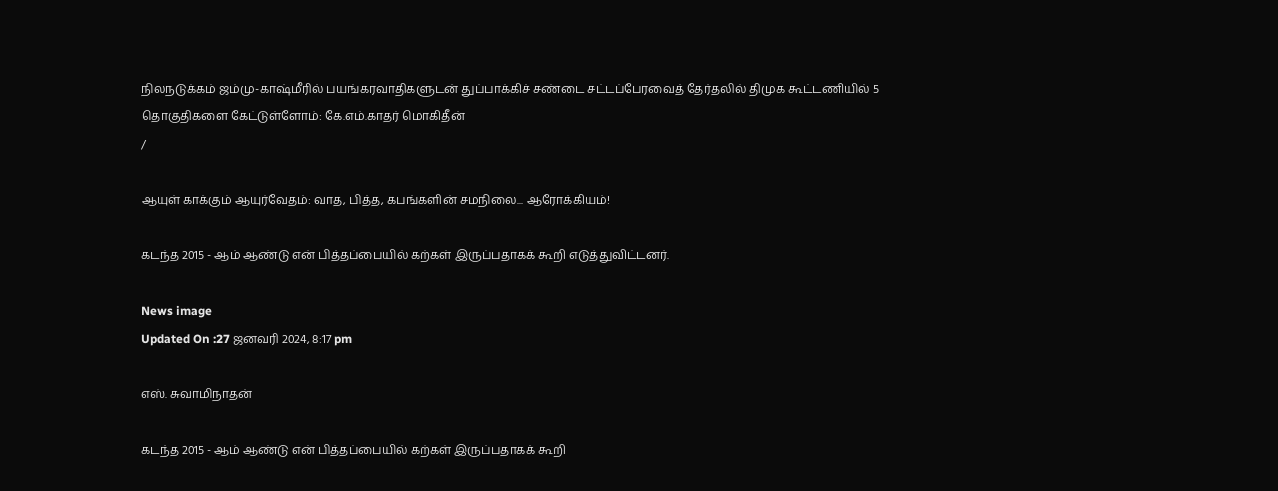நிலநடுக்கம் ஜம்மு-காஷ்மீரில் பயங்கரவாதிகளுடன் துப்பாக்கிச் சண்டை சட்டப்பேரவைத் தேர்தலில் திமுக கூட்டணியில் 5 தொகுதிகளை கேட்டுள்ளோம்: கே.எம்.காதர் மொகிதீன்
/

ஆயுள் காக்கும் ஆயுர்வேதம்: வாத, பித்த, கபங்களின் சமநிலை... ஆரோக்கியம்!

கடந்த 2015 - ஆம் ஆண்டு என் பித்தப்பையில் கற்கள் இருப்பதாகக் கூறி எடுத்துவிட்டனர்.

News image
Updated On :27 ஜனவரி 2024, 8:17 pm

எஸ். சுவாமிநாதன்

கடந்த 2015 - ஆம் ஆண்டு என் பித்தப்பையில் கற்கள் இருப்பதாகக் கூறி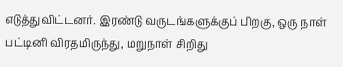எடுத்துவிட்டனர். இரண்டு வருடங்களுக்குப் பிறகு, ஒரு நாள் பட்டினி விரதமிருந்து, மறுநாள் சிறிது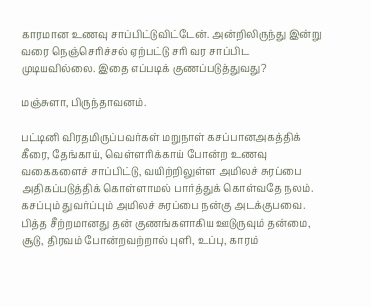காரமான உணவு சாப்பிட்டுவிட்டேன். அன்றிலிருந்து இன்று வரை நெஞ்செரிச்சல் ஏற்பட்டு சரி வர சாப்பிட முடியவில்லை. இதை எப்படிக் குணப்படுத்துவது?

மஞ்சுளா, பிருந்தாவனம்.

பட்டினி விரதமிருப்பவர்கள் மறுநாள் கசப்பானஅகத்திக் கீரை, தேங்காய், வெள்ளரிக்காய் போன்ற உணவு வகைகளைச் சாப்பிட்டு, வயிற்றிலுள்ள அமிலச் சுரப்பை அதிகப்படுத்திக் கொள்ளாமல் பார்த்துக் கொள்வதே நலம். கசப்பும் துவர்ப்பும் அமிலச் சுரப்பை நன்கு அடக்குபவை. பித்த சீற்றமானது தன் குணங்களாகிய ஊடுருவும் தன்மை, சூடு, திரவம் போன்றவற்றால் புளி, உப்பு, காரம்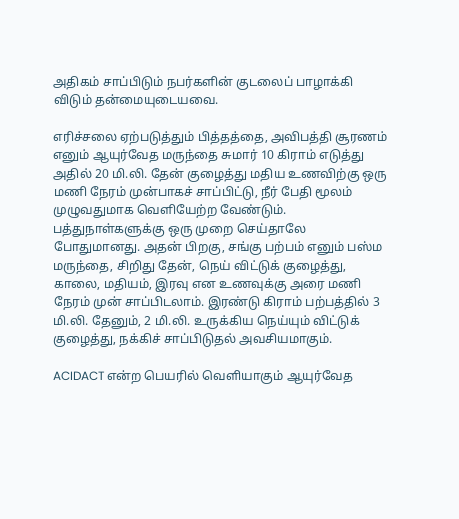அதிகம் சாப்பிடும் நபர்களின் குடலைப் பாழாக்கி விடும் தன்மையுடையவை.

எரிச்சலை ஏற்படுத்தும் பித்தத்தை, அவிபத்தி சூரணம் எனும் ஆயுர்வேத மருந்தை சுமார் 10 கிராம் எடுத்து அதில் 20 மி.லி. தேன் குழைத்து மதிய உணவிற்கு ஒரு மணி நேரம் முன்பாகச் சாப்பிட்டு, நீர் பேதி மூலம் முழுவதுமாக வெளியேற்ற வேண்டும். பத்துநாள்களுக்கு ஒரு முறை செய்தாலே போதுமானது. அதன் பிறகு, சங்கு பற்பம் எனும் பஸ்ம மருந்தை, சிறிது தேன், நெய் விட்டுக் குழைத்து, காலை, மதியம், இரவு என உணவுக்கு அரை மணி நேரம் முன் சாப்பிடலாம். இரண்டு கிராம் பற்பத்தில் 3 மி.லி. தேனும், 2 மி.லி. உருக்கிய நெய்யும் விட்டுக் குழைத்து, நக்கிச் சாப்பிடுதல் அவசியமாகும்.

ACIDACT என்ற பெயரில் வெளியாகும் ஆயுர்வேத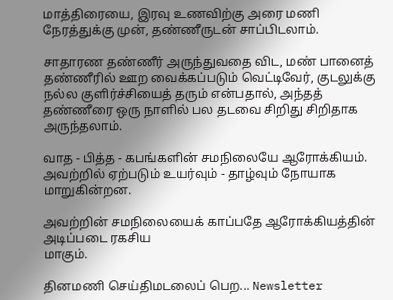மாத்திரையை, இரவு உணவிற்கு அரை மணி நேரத்துக்கு முன், தண்ணீருடன் சாப்பிடலாம்.

சாதாரண தண்ணீர் அருந்துவதை விட, மண் பானைத் தண்ணீரில் ஊற வைக்கப்படும் வெட்டிவேர், குடலுக்கு நல்ல குளிர்ச்சியைத் தரும் என்பதால், அந்தத் தண்ணீரை ஒரு நாளில் பல தடவை சிறிது சிறிதாக அருந்தலாம்.

வாத - பித்த - கபங்களின் சமநிலையே ஆரோக்கியம். அவற்றில் ஏற்படும் உயர்வும் - தாழ்வும் நோயாக மாறுகின்றன.

அவற்றின் சமநிலையைக் காப்பதே ஆரோக்கியத்தின் அடிப்படை ரகசிய
மாகும்.

தினமணி செய்திமடலைப் பெற... Newsletter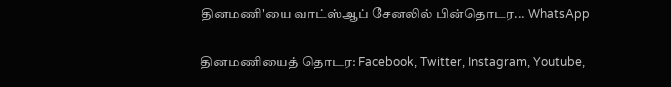தினமணி'யை வாட்ஸ்ஆப் சேனலில் பின்தொடர... WhatsApp

தினமணியைத் தொடர: Facebook, Twitter, Instagram, Youtube,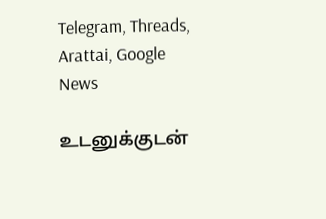Telegram, Threads, Arattai, Google News

உடனுக்குடன்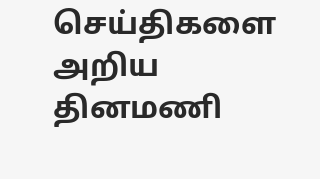செய்திகளை அறிய தினமணி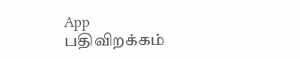App பதிவிறக்கம்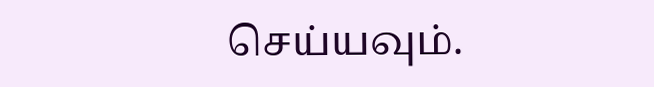செய்யவும்.